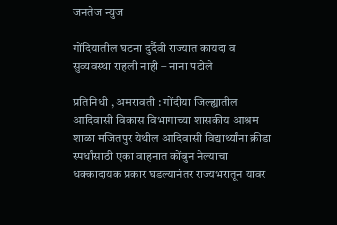जनतेज न्युज

गोंदियातील घटना दुर्दैवी राज्यात कायदा व सुव्यवस्था राहली नाही – नाना पटोले

प्रतिनिधी , अमरावती : गोंदीया जिल्ह्यातील आदिवासी विकास विभागाच्या शासकीय आश्रम शाळा मजितपुर येथील आदिवासी विद्यार्थ्यांना क्रीडा स्पर्धांसाठी एका वाहनात कोंबुन नेल्याचा धक्कादायक प्रकार घडल्यानंतर राज्यभरातून यावर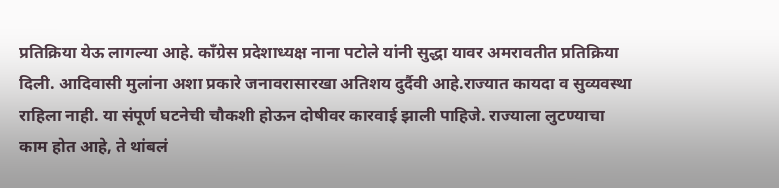प्रतिक्रिया येऊ लागल्या आहे. काँग्रेस प्रदेशाध्यक्ष नाना पटोले यांनी सुद्धा यावर अमरावतीत प्रतिक्रिया दिली. आदिवासी मुलांना अशा प्रकारे जनावरासारखा अतिशय दुर्दैवी आहे.राज्यात कायदा व सुव्यवस्था राहिला नाही. या संपूर्ण घटनेची चौकशी होऊन दोषीवर कारवाई झाली पाहिजे. राज्याला लुटण्याचा काम होत आहे, ते थांबलं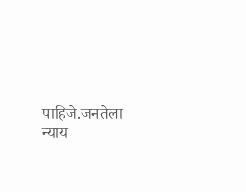पाहिजे.जनतेला न्याय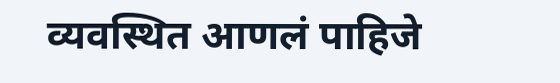व्यवस्थित आणलं पाहिजे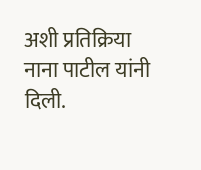अशी प्रतिक्रिया नाना पाटील यांनी दिली.